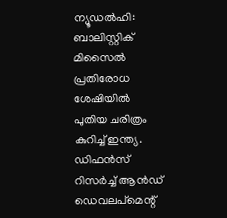ന്യൂഡൽഹി: ബാലിസ്റ്റിക് മിസൈൽ പ്രതിരോധ ശേഷിയിൽ പുതിയ ചരിത്രം കുറിച്ച് ഇന്ത്യ. ഡിഫൻസ് റിസർച്ച് ആൻഡ് ഡെവലപ്മെന്റ്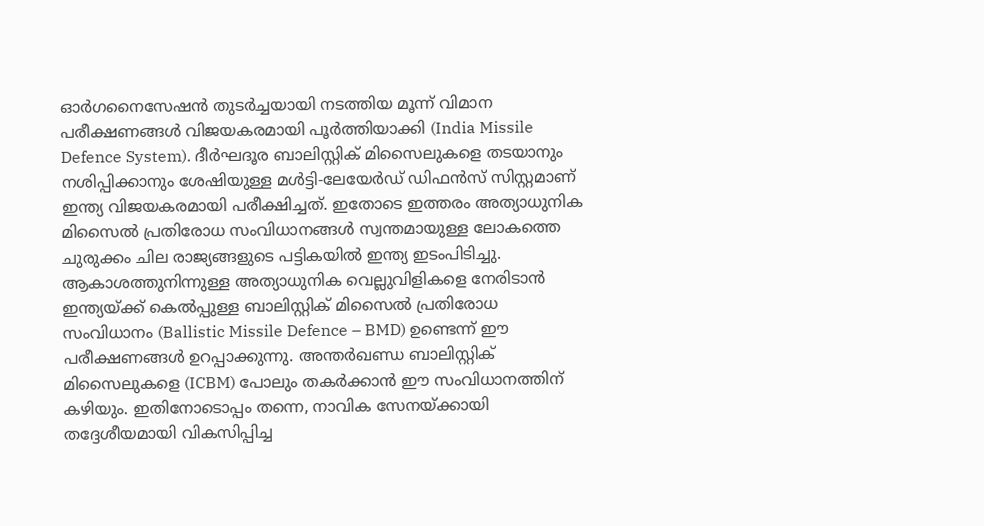ഓർഗനൈസേഷൻ തുടർച്ചയായി നടത്തിയ മൂന്ന് വിമാന പരീക്ഷണങ്ങൾ വിജയകരമായി പൂർത്തിയാക്കി (India Missile Defence System). ദീർഘദൂര ബാലിസ്റ്റിക് മിസൈലുകളെ തടയാനും നശിപ്പിക്കാനും ശേഷിയുള്ള മൾട്ടി-ലേയേർഡ് ഡിഫൻസ് സിസ്റ്റമാണ് ഇന്ത്യ വിജയകരമായി പരീക്ഷിച്ചത്. ഇതോടെ ഇത്തരം അത്യാധുനിക മിസൈൽ പ്രതിരോധ സംവിധാനങ്ങൾ സ്വന്തമായുള്ള ലോകത്തെ ചുരുക്കം ചില രാജ്യങ്ങളുടെ പട്ടികയിൽ ഇന്ത്യ ഇടംപിടിച്ചു.
ആകാശത്തുനിന്നുള്ള അത്യാധുനിക വെല്ലുവിളികളെ നേരിടാൻ ഇന്ത്യയ്ക്ക് കെൽപ്പുള്ള ബാലിസ്റ്റിക് മിസൈൽ പ്രതിരോധ സംവിധാനം (Ballistic Missile Defence – BMD) ഉണ്ടെന്ന് ഈ പരീക്ഷണങ്ങൾ ഉറപ്പാക്കുന്നു. അന്തർഖണ്ഡ ബാലിസ്റ്റിക് മിസൈലുകളെ (ICBM) പോലും തകർക്കാൻ ഈ സംവിധാനത്തിന് കഴിയും. ഇതിനോടൊപ്പം തന്നെ, നാവിക സേനയ്ക്കായി തദ്ദേശീയമായി വികസിപ്പിച്ച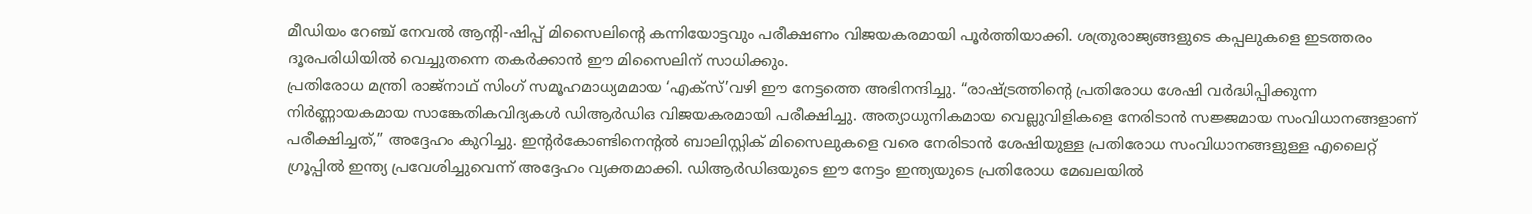മീഡിയം റേഞ്ച് നേവൽ ആന്റി-ഷിപ്പ് മിസൈലിന്റെ കന്നിയോട്ടവും പരീക്ഷണം വിജയകരമായി പൂർത്തിയാക്കി. ശത്രുരാജ്യങ്ങളുടെ കപ്പലുകളെ ഇടത്തരം ദൂരപരിധിയിൽ വെച്ചുതന്നെ തകർക്കാൻ ഈ മിസൈലിന് സാധിക്കും.
പ്രതിരോധ മന്ത്രി രാജ്നാഥ് സിംഗ് സമൂഹമാധ്യമമായ ‘എക്സ്’വഴി ഈ നേട്ടത്തെ അഭിനന്ദിച്ചു. “രാഷ്ട്രത്തിന്റെ പ്രതിരോധ ശേഷി വർദ്ധിപ്പിക്കുന്ന നിർണ്ണായകമായ സാങ്കേതികവിദ്യകൾ ഡിആർഡിഒ വിജയകരമായി പരീക്ഷിച്ചു. അത്യാധുനികമായ വെല്ലുവിളികളെ നേരിടാൻ സജ്ജമായ സംവിധാനങ്ങളാണ് പരീക്ഷിച്ചത്,” അദ്ദേഹം കുറിച്ചു. ഇന്റർകോണ്ടിനെന്റൽ ബാലിസ്റ്റിക് മിസൈലുകളെ വരെ നേരിടാൻ ശേഷിയുള്ള പ്രതിരോധ സംവിധാനങ്ങളുള്ള എലൈറ്റ് ഗ്രൂപ്പിൽ ഇന്ത്യ പ്രവേശിച്ചുവെന്ന് അദ്ദേഹം വ്യക്തമാക്കി. ഡിആർഡിഒയുടെ ഈ നേട്ടം ഇന്ത്യയുടെ പ്രതിരോധ മേഖലയിൽ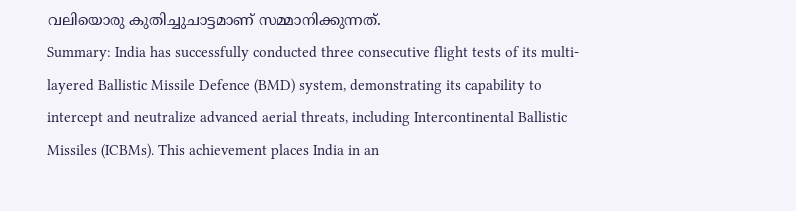വലിയൊരു കുതിച്ചുചാട്ടമാണ് സമ്മാനിക്കുന്നത്.
Summary: India has successfully conducted three consecutive flight tests of its multi-layered Ballistic Missile Defence (BMD) system, demonstrating its capability to intercept and neutralize advanced aerial threats, including Intercontinental Ballistic Missiles (ICBMs). This achievement places India in an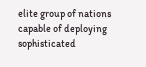elite group of nations capable of deploying sophisticated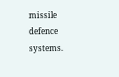missile defence systems.